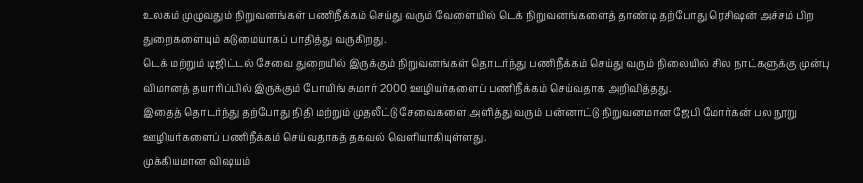உலகம் முழுவதும் நிறுவனங்கள் பணிநீக்கம் செய்து வரும் வேளையில் டெக் நிறுவனங்களைத் தாண்டி தற்போது ரெசிஷன் அச்சம் பிற துறைகளையும் கடுமையாகப் பாதித்து வருகிறது.
டெக் மற்றும் டிஜிட்டல் சேவை துறையில் இருக்கும் நிறுவனங்கள் தொடர்ந்து பணிநீக்கம் செய்து வரும் நிலையில் சில நாட்களுக்கு முன்பு விமானத் தயாரிப்பில் இருக்கும் போயிங் சுமார் 2000 ஊழியர்களைப் பணிநீக்கம் செய்வதாக அறிவித்தது.
இதைத் தொடர்ந்து தற்போது நிதி மற்றும் முதலீட்டு சேவைகளை அளித்து வரும் பன்னாட்டு நிறுவனமான ஜேபி மோர்கன் பல நூறு ஊழியர்களைப் பணிநீக்கம் செய்வதாகத் தகவல் வெளியாகியுள்ளது.
முக்கியமான விஷயம்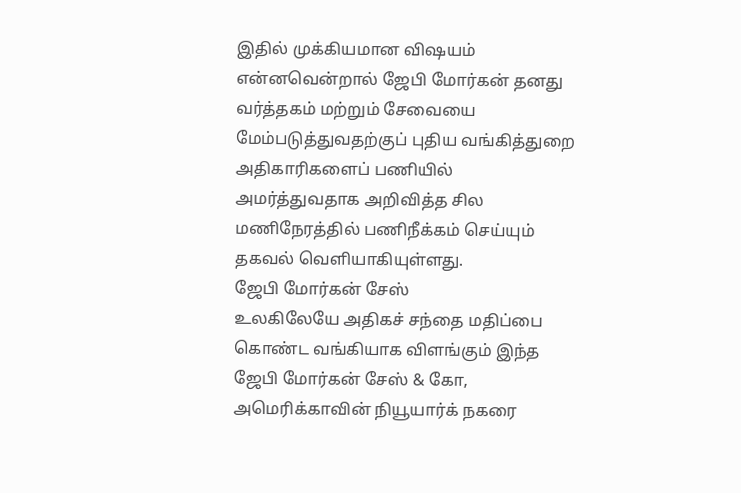இதில் முக்கியமான விஷயம் என்னவென்றால் ஜேபி மோர்கன் தனது வர்த்தகம் மற்றும் சேவையை மேம்படுத்துவதற்குப் புதிய வங்கித்துறை அதிகாரிகளைப் பணியில் அமர்த்துவதாக அறிவித்த சில மணிநேரத்தில் பணிநீக்கம் செய்யும் தகவல் வெளியாகியுள்ளது.
ஜேபி மோர்கன் சேஸ்
உலகிலேயே அதிகச் சந்தை மதிப்பை கொண்ட வங்கியாக விளங்கும் இந்த ஜேபி மோர்கன் சேஸ் & கோ, அமெரிக்காவின் நியூயார்க் நகரை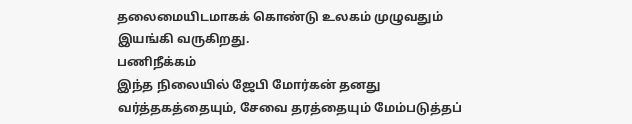தலைமையிடமாகக் கொண்டு உலகம் முழுவதும் இயங்கி வருகிறது.
பணிநீக்கம்
இந்த நிலையில் ஜேபி மோர்கன் தனது வர்த்தகத்தையும், சேவை தரத்தையும் மேம்படுத்தப்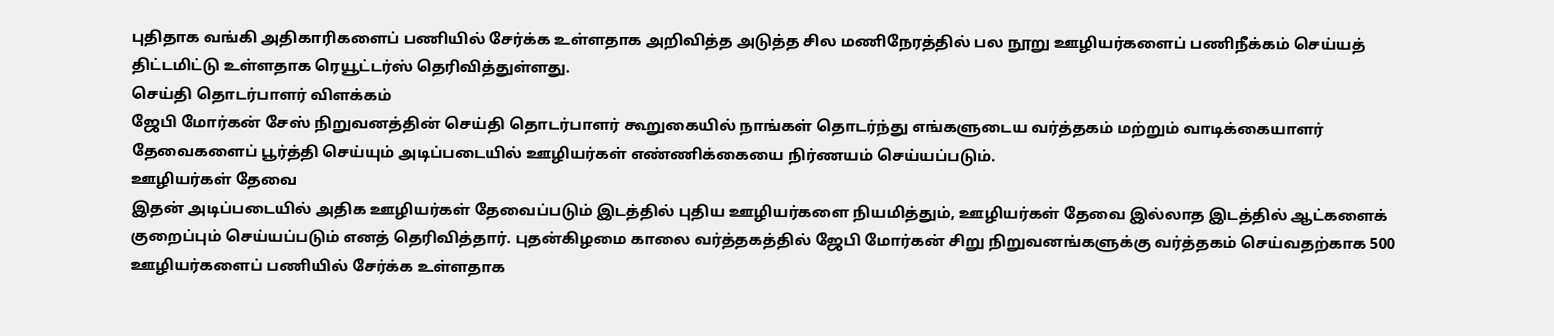புதிதாக வங்கி அதிகாரிகளைப் பணியில் சேர்க்க உள்ளதாக அறிவித்த அடுத்த சில மணிநேரத்தில் பல நூறு ஊழியர்களைப் பணிநீக்கம் செய்யத் திட்டமிட்டு உள்ளதாக ரெயூட்டர்ஸ் தெரிவித்துள்ளது.
செய்தி தொடர்பாளர் விளக்கம்
ஜேபி மோர்கன் சேஸ் நிறுவனத்தின் செய்தி தொடர்பாளர் கூறுகையில் நாங்கள் தொடர்ந்து எங்களுடைய வர்த்தகம் மற்றும் வாடிக்கையாளர் தேவைகளைப் பூர்த்தி செய்யும் அடிப்படையில் ஊழியர்கள் எண்ணிக்கையை நிர்ணயம் செய்யப்படும்.
ஊழியர்கள் தேவை
இதன் அடிப்படையில் அதிக ஊழியர்கள் தேவைப்படும் இடத்தில் புதிய ஊழியர்களை நியமித்தும், ஊழியர்கள் தேவை இல்லாத இடத்தில் ஆட்களைக் குறைப்பும் செய்யப்படும் எனத் தெரிவித்தார். புதன்கிழமை காலை வர்த்தகத்தில் ஜேபி மோர்கன் சிறு நிறுவனங்களுக்கு வர்த்தகம் செய்வதற்காக 500 ஊழியர்களைப் பணியில் சேர்க்க உள்ளதாக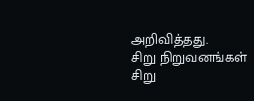அறிவித்தது.
சிறு நிறுவனங்கள்
சிறு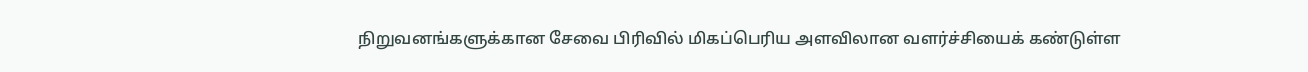நிறுவனங்களுக்கான சேவை பிரிவில் மிகப்பெரிய அளவிலான வளர்ச்சியைக் கண்டுள்ள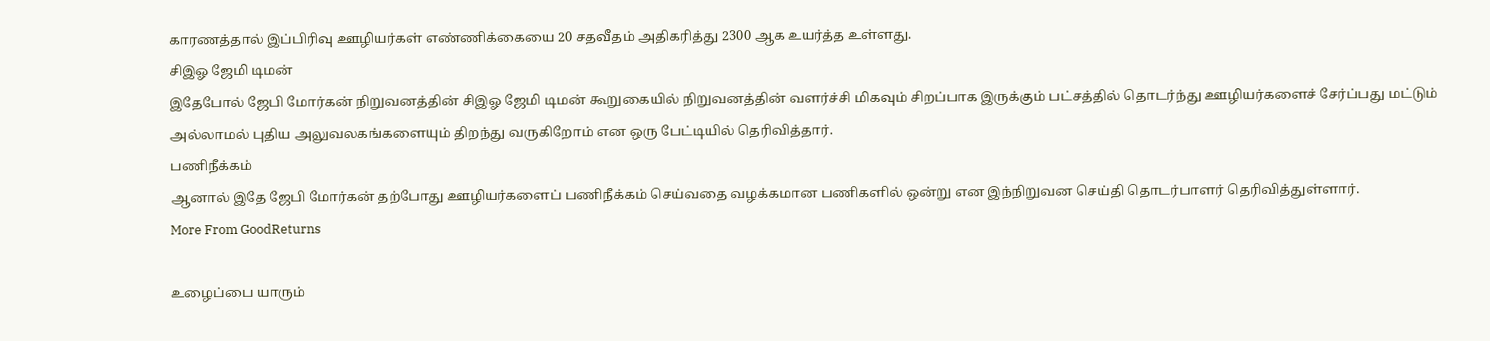காரணத்தால் இப்பிரிவு ஊழியர்கள் எண்ணிக்கையை 20 சதவீதம் அதிகரித்து 2300 ஆக உயர்த்த உள்ளது.
சிஇஓ ஜேமி டிமன்
இதேபோல் ஜேபி மோர்கன் நிறுவனத்தின் சிஇஓ ஜேமி டிமன் கூறுகையில் நிறுவனத்தின் வளர்ச்சி மிகவும் சிறப்பாக இருக்கும் பட்சத்தில் தொடர்ந்து ஊழியர்களைச் சேர்ப்பது மட்டும் அல்லாமல் புதிய அலுவலகங்களையும் திறந்து வருகிறோம் என ஒரு பேட்டியில் தெரிவித்தார்.
பணிநீக்கம்
ஆனால் இதே ஜேபி மோர்கன் தற்போது ஊழியர்களைப் பணிநீக்கம் செய்வதை வழக்கமான பணிகளில் ஒன்று என இந்நிறுவன செய்தி தொடர்பாளர் தெரிவித்துள்ளார்.
More From GoodReturns

உழைப்பை யாரும்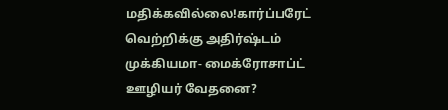மதிக்கவில்லை!கார்ப்பரேட் வெற்றிக்கு அதிர்ஷ்டம் முக்கியமா- மைக்ரோசாப்ட் ஊழியர் வேதனை?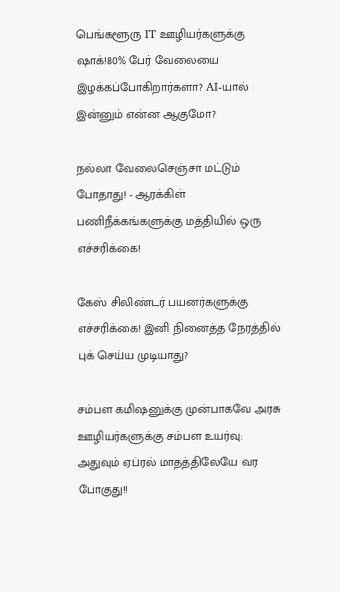பெங்களூரு IT ஊழியர்களுக்கு ஷாக்!80% பேர் வேலையை இழக்கப்போகிறார்களா? AI-யால் இன்னும் என்ன ஆகுமோ?

நல்லா வேலைசெஞ்சா மட்டும் போதாது! - ஆரக்கிள் பணிநீக்கங்களுக்கு மத்தியில் ஒரு எச்சரிக்கை!

கேஸ் சிலிண்டர் பயனர்களுக்கு எச்சரிக்கை! இனி நினைத்த நேரத்தில் புக் செய்ய முடியாது?

சம்பள கமிஷனுக்கு முன்பாகவே அரசு ஊழியர்களுக்கு சம்பள உயர்வு: அதுவும் ஏப்ரல் மாதத்திலேயே வர போகுது!!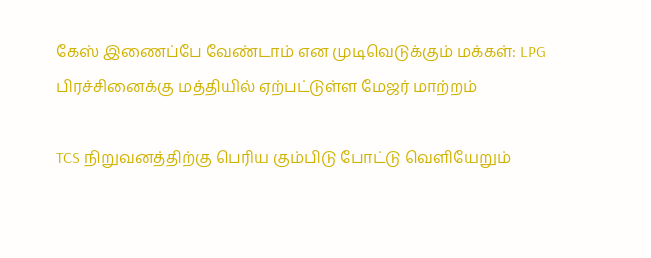கேஸ் இணைப்பே வேண்டாம் என முடிவெடுக்கும் மக்கள்: LPG பிரச்சினைக்கு மத்தியில் ஏற்பட்டுள்ள மேஜர் மாற்றம்

TCS நிறுவனத்திற்கு பெரிய கும்பிடு போட்டு வெளியேறும்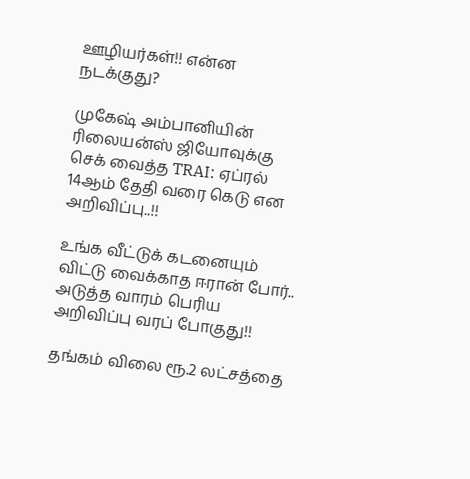ஊழியர்கள்!! என்ன நடக்குது?

முகேஷ் அம்பானியின் ரிலையன்ஸ் ஜியோவுக்கு செக் வைத்த TRAI: ஏப்ரல் 14ஆம் தேதி வரை கெடு என அறிவிப்பு..!!

உங்க வீட்டுக் கடனையும் விட்டு வைக்காத ஈரான் போர்.. அடுத்த வாரம் பெரிய அறிவிப்பு வரப் போகுது!!

தங்கம் விலை ரூ.2 லட்சத்தை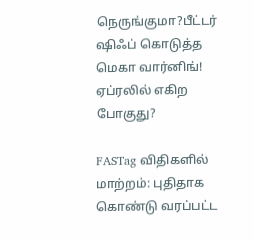நெருங்குமா?பீட்டர் ஷிஃப் கொடுத்த மெகா வார்னிங்! ஏப்ரலில் எகிற போகுது?

FASTag விதிகளில் மாற்றம்: புதிதாக கொண்டு வரப்பட்ட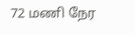72 மணி நேர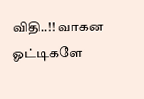விதி..!! வாகன ஓட்டிகளே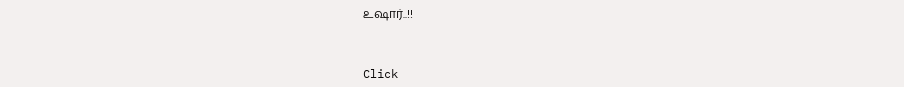உஷார்..!!



Click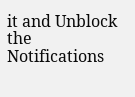it and Unblock the Notifications